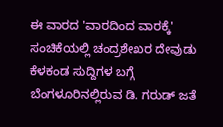ಈ ವಾರದ 'ವಾರದಿಂದ ವಾರಕ್ಕೆ' ಸಂಚಿಕೆಯಲ್ಲಿ ಚಂದ್ರಶೇಖರ ದೇವುಡು ಕೆಳಕಂಡ ಸುದ್ದಿಗಳ ಬಗ್ಗೆ ಬೆಂಗಳೂರಿನಲ್ಲಿರುವ ಡಿ. ಗರುಡ್ ಜತೆ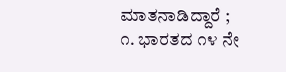ಮಾತನಾಡಿದ್ದಾರೆ ;
೧. ಭಾರತದ ೧೪ ನೇ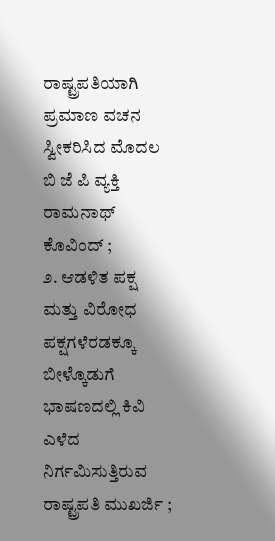ರಾಷ್ಟ್ರಪತಿಯಾಗಿ ಪ್ರಮಾಣ ವಚನ ಸ್ವೀಕರಿಸಿದ ಮೊದಲ ಬಿ ಜೆ ಪಿ ವ್ಯಕ್ತಿ ರಾಮನಾಥ್ ಕೊವಿಂದ್ ;
೨. ಆಡಳಿತ ಪಕ್ಷ ಮತ್ತು ವಿರೋಧ ಪಕ್ಷಗಳೆರಡಕ್ಕೂ ಬೀಳ್ಕೊಡುಗೆ ಭಾಷಣದಲ್ಲಿ ಕಿವಿ ಎಳೆದ ನಿರ್ಗಮಿಸುತ್ತಿರುವ ರಾಷ್ಟ್ರಪತಿ ಮುಖರ್ಜಿ ;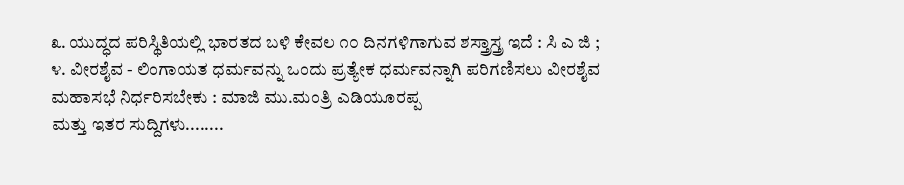೩. ಯುದ್ಧದ ಪರಿಸ್ಥಿತಿಯಲ್ಲಿ ಭಾರತದ ಬಳಿ ಕೇವಲ ೧೦ ದಿನಗಳಿಗಾಗುವ ಶಸ್ತ್ರಾಸ್ತ್ರ ಇದೆ : ಸಿ ಎ ಜಿ ;
೪. ವೀರಶೈವ - ಲಿಂಗಾಯತ ಧರ್ಮವನ್ನು ಒಂದು ಪ್ರತ್ಯೇಕ ಧರ್ಮವನ್ನಾಗಿ ಪರಿಗಣಿಸಲು ವೀರಶೈವ ಮಹಾಸಭೆ ನಿರ್ಧರಿಸಬೇಕು : ಮಾಜಿ ಮು.ಮಂತ್ರಿ ಎಡಿಯೂರಪ್ಪ
ಮತ್ತು ಇತರ ಸುದ್ದಿಗಳು........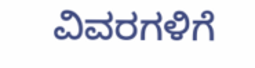ವಿವರಗಳಿಗೆ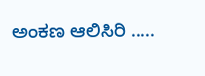ಅಂಕಣ ಆಲಿಸಿರಿ .....